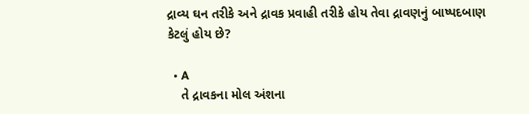દ્રાવ્ય ઘન તરીકે અને દ્રાવક પ્રવાહી તરીકે હોય તેવા દ્રાવણનું બાષ્પદબાણ કેટલું હોય છે?

  • A
    તે દ્રાવકના મોલ અંશના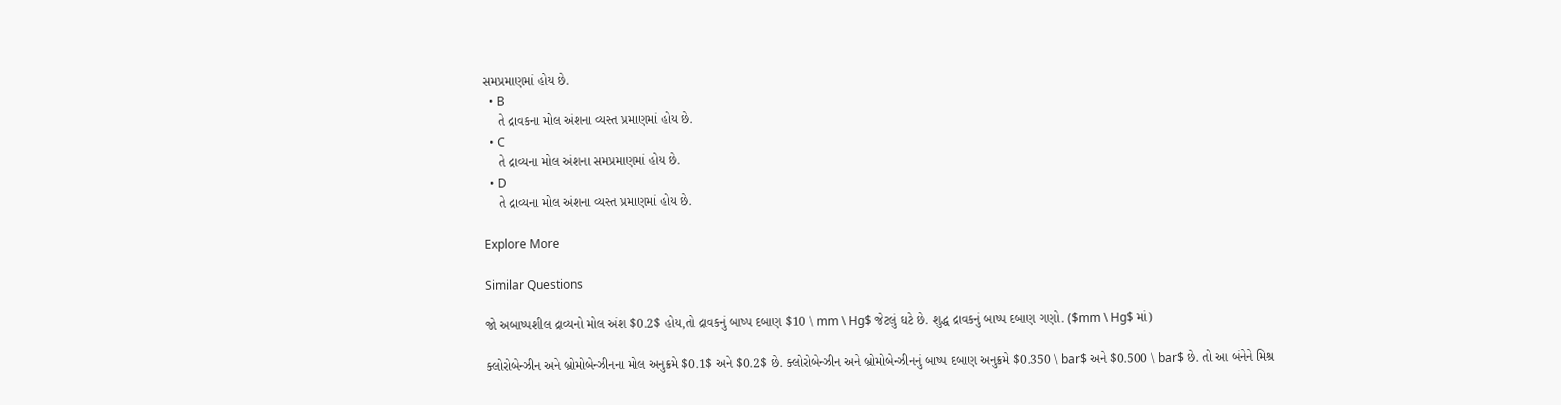સમપ્રમાણમાં હોય છે.
  • B
    તે દ્રાવકના મોલ અંશના વ્યસ્ત પ્રમાણમાં હોય છે.
  • C
    તે દ્રાવ્યના મોલ અંશના સમપ્રમાણમાં હોય છે.
  • D
    તે દ્રાવ્યના મોલ અંશના વ્યસ્ત પ્રમાણમાં હોય છે.

Explore More

Similar Questions

જો અબાષ્પશીલ દ્રાવ્યનો મોલ અંશ $0.2$ હોય,તો દ્રાવકનું બાષ્પ દબાણ $10 \ mm \ Hg$ જેટલું ઘટે છે. શુદ્ધ દ્રાવકનું બાષ્પ દબાણ ગણો. ($mm \ Hg$ માં)

ક્લોરોબેન્ઝીન અને બ્રોમોબેન્ઝીનના મોલ અનુક્રમે $0.1$ અને $0.2$ છે. ક્લોરોબેન્ઝીન અને બ્રોમોબેન્ઝીનનું બાષ્પ દબાણ અનુક્રમે $0.350 \ bar$ અને $0.500 \ bar$ છે. તો આ બંનેને મિશ્ર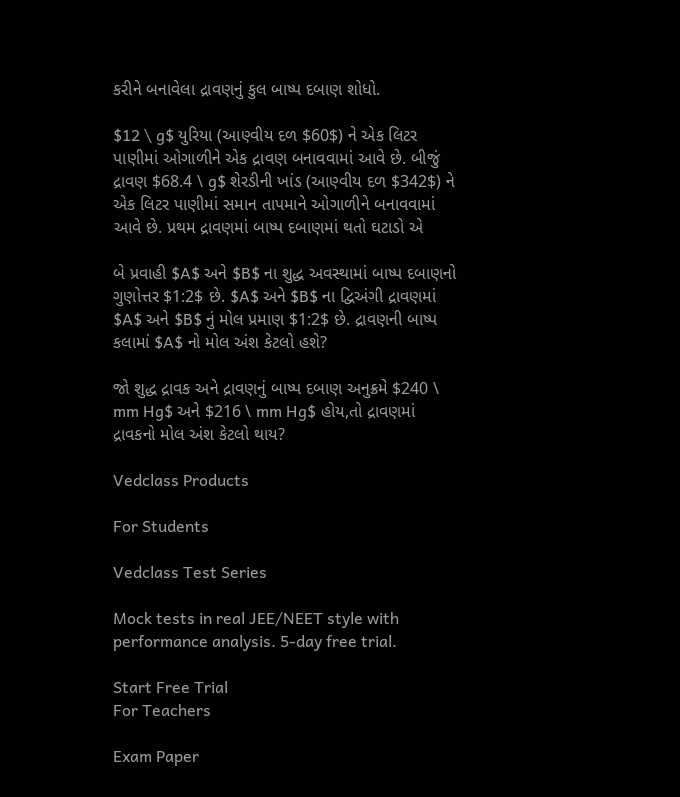કરીને બનાવેલા દ્રાવણનું કુલ બાષ્પ દબાણ શોધો.

$12 \ g$ યુરિયા (આણ્વીય દળ $60$) ને એક લિટર પાણીમાં ઓગાળીને એક દ્રાવણ બનાવવામાં આવે છે. બીજું દ્રાવણ $68.4 \ g$ શેરડીની ખાંડ (આણ્વીય દળ $342$) ને એક લિટર પાણીમાં સમાન તાપમાને ઓગાળીને બનાવવામાં આવે છે. પ્રથમ દ્રાવણમાં બાષ્પ દબાણમાં થતો ઘટાડો એ

બે પ્રવાહી $A$ અને $B$ ના શુદ્ધ અવસ્થામાં બાષ્પ દબાણનો ગુણોત્તર $1:2$ છે. $A$ અને $B$ ના દ્વિઅંગી દ્રાવણમાં $A$ અને $B$ નું મોલ પ્રમાણ $1:2$ છે. દ્રાવણની બાષ્પ કલામાં $A$ નો મોલ અંશ કેટલો હશે?

જો શુદ્ધ દ્રાવક અને દ્રાવણનું બાષ્પ દબાણ અનુક્રમે $240 \ mm Hg$ અને $216 \ mm Hg$ હોય,તો દ્રાવણમાં દ્રાવકનો મોલ અંશ કેટલો થાય?

Vedclass Products

For Students

Vedclass Test Series

Mock tests in real JEE/NEET style with performance analysis. 5-day free trial.

Start Free Trial
For Teachers

Exam Paper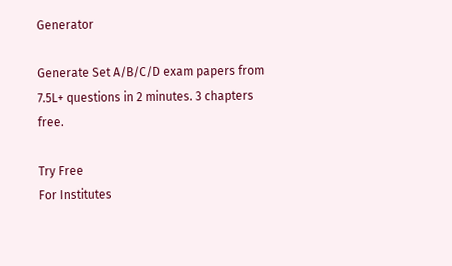Generator

Generate Set A/B/C/D exam papers from 7.5L+ questions in 2 minutes. 3 chapters free.

Try Free
For Institutes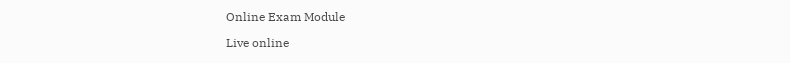Online Exam Module

Live online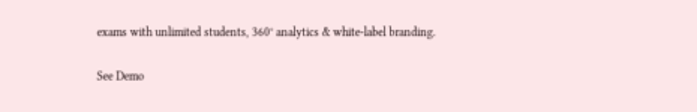exams with unlimited students, 360° analytics & white-label branding.

See Demo